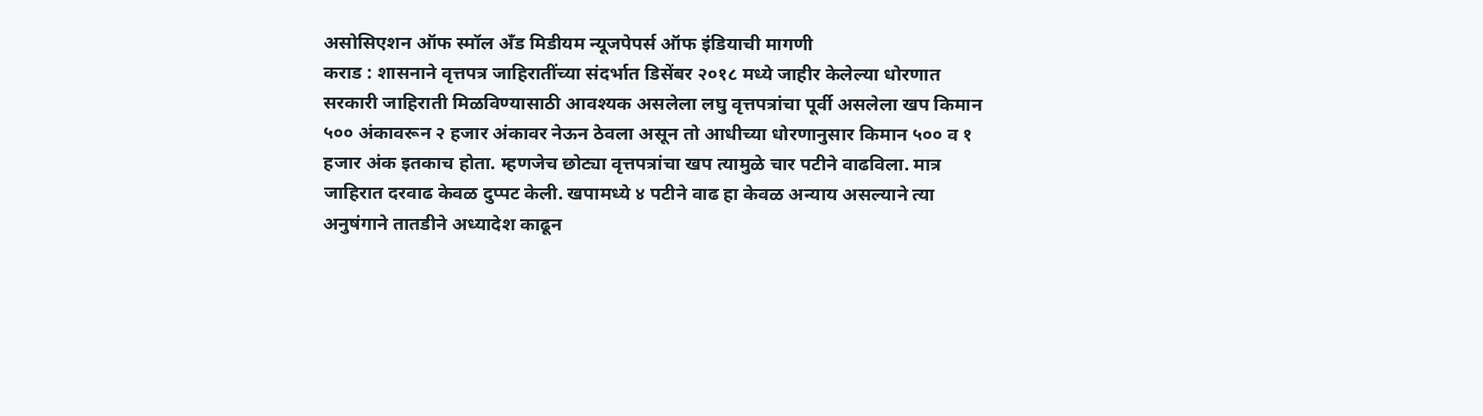असोसिएशन ऑफ स्मॉल अँड मिडीयम न्यूजपेपर्स ऑफ इंडियाची मागणी
कराड : शासनाने वृत्तपत्र जाहिरातींच्या संदर्भात डिसेंबर २०१८ मध्ये जाहीर केलेल्या धोरणात सरकारी जाहिराती मिळविण्यासाठी आवश्यक असलेला लघु वृत्तपत्रांचा पूर्वी असलेला खप किमान ५०० अंकावरून २ हजार अंकावर नेऊन ठेवला असून तो आधीच्या धोरणानुसार किमान ५०० व १ हजार अंक इतकाच होता. म्हणजेच छोट्या वृत्तपत्रांचा खप त्यामुळे चार पटीने वाढविला. मात्र जाहिरात दरवाढ केवळ दुप्पट केली. खपामध्ये ४ पटीने वाढ हा केवळ अन्याय असल्याने त्या अनुषंगाने तातडीने अध्यादेश काढून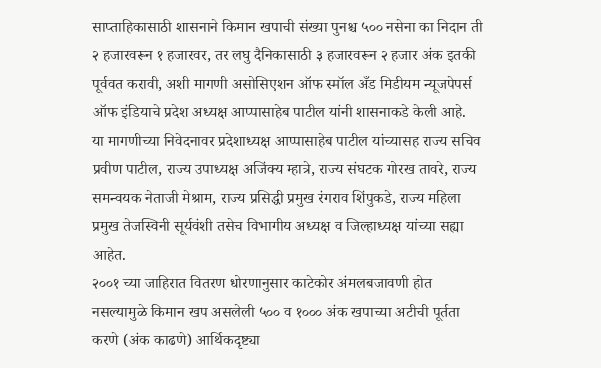साप्ताहिकासाठी शासनाने किमान खपाची संख्या पुनश्च ५०० नसेना का निदान ती २ हजारवरून १ हजारवर, तर लघु दैनिकासाठी ३ हजारवरून २ हजार अंक इतकी पूर्ववत करावी, अशी मागणी असोसिएशन ऑफ स्मॉल अँड मिडीयम न्यूजपेपर्स ऑफ इंडियाचे प्रदेश अध्यक्ष आप्पासाहेब पाटील यांनी शासनाकडे केली आहे.
या मागणीच्या निवेदनावर प्रदेशाध्यक्ष आप्पासाहेब पाटील यांच्यासह राज्य सचिव प्रवीण पाटील, राज्य उपाध्यक्ष अजिंक्य म्हात्रे, राज्य संघटक गोरख तावरे, राज्य समन्वयक नेताजी मेश्राम, राज्य प्रसिद्धी प्रमुख रंगराव शिंपुकडे, राज्य महिला प्रमुख तेजस्विनी सूर्यवंशी तसेच विभागीय अध्यक्ष व जिल्हाध्यक्ष यांच्या सह्या आहेत.
२००१ च्या जाहिरात वितरण धोरणानुसार काटेकोर अंमलबजावणी होत नसल्यामुळे किमान खप असलेली ५०० व १००० अंक खपाच्या अटीची पूर्तता करणे (अंक काढणे) आर्थिकदृष्ट्या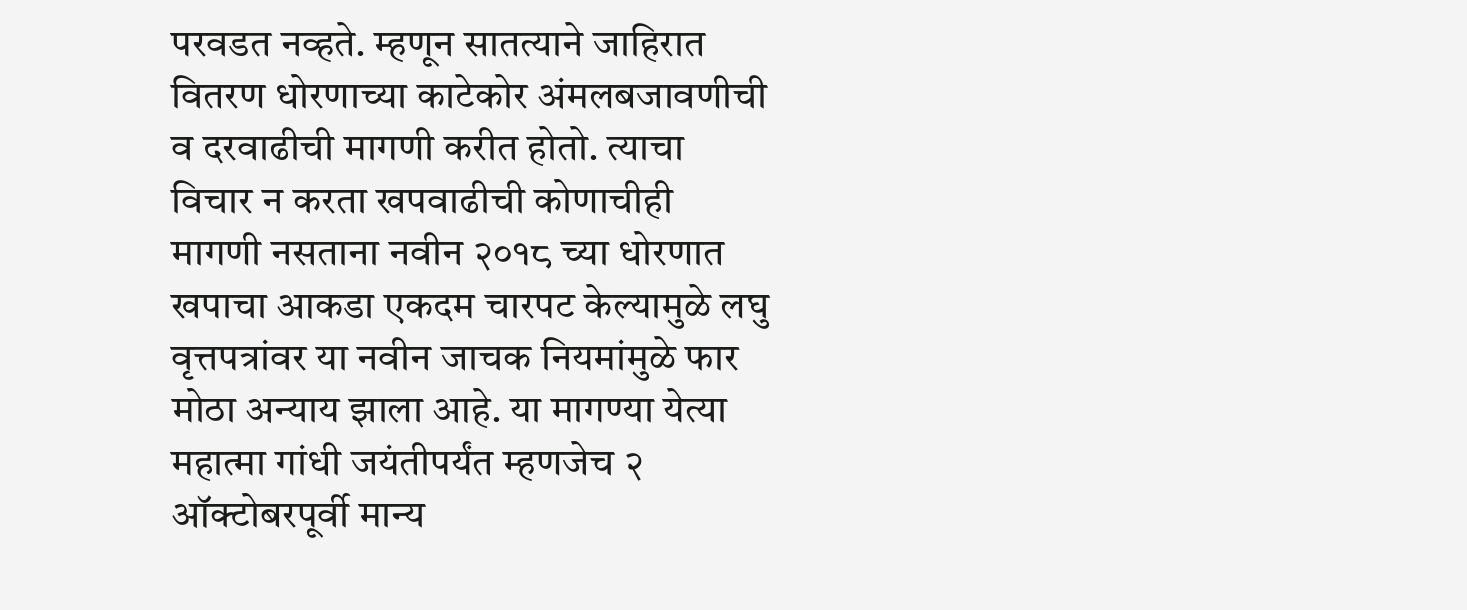परवडत नव्हते. म्हणून सातत्याने जाहिरात वितरण धोरणाच्या काटेकोर अंमलबजावणीची व दरवाढीची मागणी करीत होतो. त्याचा विचार न करता खपवाढीची कोणाचीही मागणी नसताना नवीन २०१८ च्या धोरणात खपाचा आकडा एकदम चारपट केल्यामुळे लघु वृत्तपत्रांवर या नवीन जाचक नियमांमुळे फार मोठा अन्याय झाला आहे. या मागण्या येत्या महात्मा गांधी जयंतीपर्यंत म्हणजेच २ ऑक्टोबरपूर्वी मान्य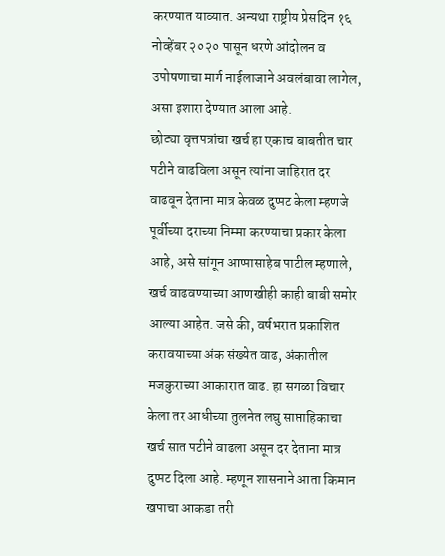करण्यात याव्यात. अन्यथा राष्ट्रीय प्रेसदिन १६ नोव्हेंबर २०२० पासून धरणे आंदोलन व उपोषणाचा मार्ग नाईलाजाने अवलंबावा लागेल, असा इशारा देण्यात आला आहे.
छोट्या वृत्तपत्रांचा खर्च हा एकाच बाबतीत चार पटीने वाढविला असून त्यांना जाहिरात दर वाढवून देताना मात्र केवळ दुप्पट केला म्हणजे पूर्वीच्या दराच्या निम्मा करण्याचा प्रकार केला आहे, असे सांगून आप्पासाहेब पाटील म्हणाले, खर्च वाढवण्याच्या आणखीही काही बाबी समोर आल्या आहेत. जसे की, वर्षभरात प्रकाशित करावयाच्या अंक संख्येत वाढ, अंकातील मजकुराच्या आकारात वाढ. हा सगळा विचार केला तर आधीच्या तुलनेत लघु साप्ताहिकाचा खर्च सात पटीने वाढला असून दर देताना मात्र दुप्पट दिला आहे. म्हणून शासनाने आता किमान खपाचा आकडा तरी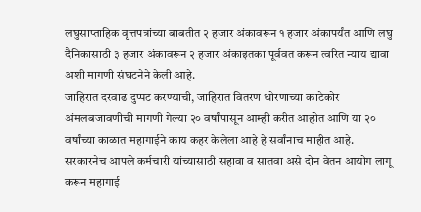लघुसाप्ताहिक वृत्तपत्रांच्या बाबतीत २ हजार अंकावरून १ हजार अंकापर्यंत आणि लघु दैनिकासाठी ३ हजार अंकावरून २ हजार अंकाइतका पूर्ववत करून त्वरित न्याय द्यावा अशी मागणी संघटनेने केली आहे.
जाहिरात दरवाढ दुप्पट करण्याची, जाहिरात वितरण धोरणाच्या काटेकोर अंमलबजावणीची मागणी गेल्या २० वर्षांपासून आम्ही करीत आहोत आणि या २० वर्षांच्या काळात महागाईने काय कहर केलेला आहे हे सर्वांनाच माहीत आहे. सरकारनेच आपले कर्मचारी यांच्यासाठी सहावा व सातवा असे दोन वेतन आयोग लागू करून महागाई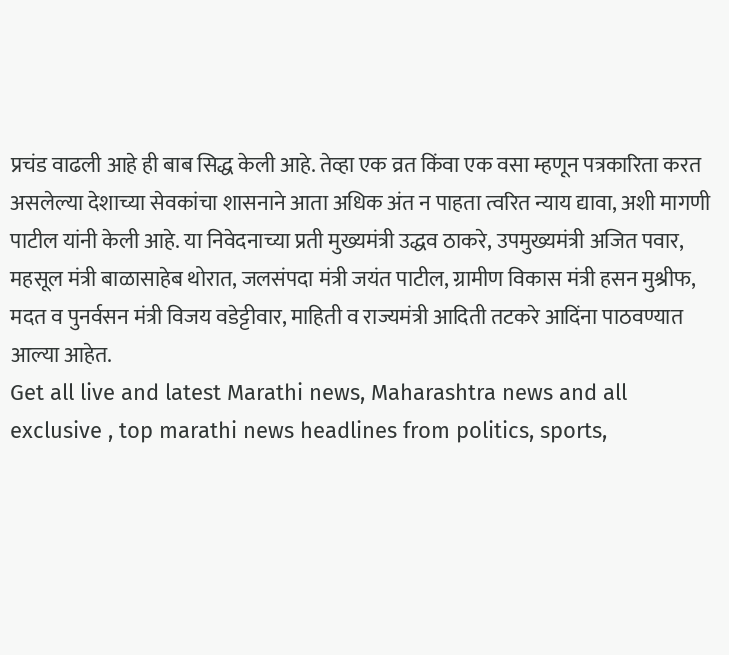प्रचंड वाढली आहे ही बाब सिद्ध केली आहे. तेव्हा एक व्रत किंवा एक वसा म्हणून पत्रकारिता करत असलेल्या देशाच्या सेवकांचा शासनाने आता अधिक अंत न पाहता त्वरित न्याय द्यावा, अशी मागणी पाटील यांनी केली आहे. या निवेदनाच्या प्रती मुख्यमंत्री उद्धव ठाकरे, उपमुख्यमंत्री अजित पवार, महसूल मंत्री बाळासाहेब थोरात, जलसंपदा मंत्री जयंत पाटील, ग्रामीण विकास मंत्री हसन मुश्रीफ, मदत व पुनर्वसन मंत्री विजय वडेट्टीवार, माहिती व राज्यमंत्री आदिती तटकरे आदिंना पाठवण्यात आल्या आहेत.
Get all live and latest Marathi news, Maharashtra news and all exclusive , top marathi news headlines from politics, sports,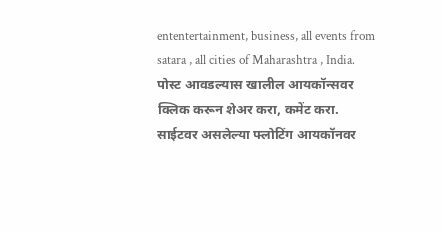ententertainment, business, all events from satara , all cities of Maharashtra , India.
पोस्ट आवडल्यास खालील आयकॉन्सवर क्लिक करून शेअर करा, कमेंट करा. साईटवर असलेल्या फ्लोटिंग आयकॉनवर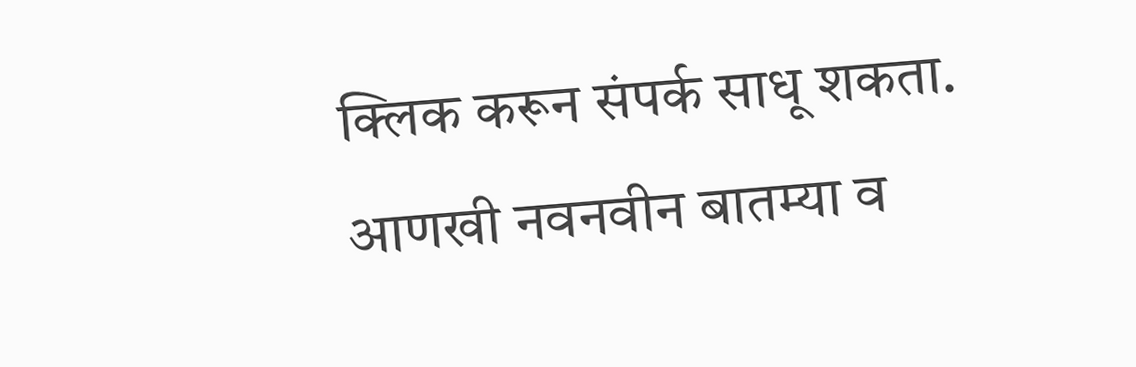क्लिक करून संपर्क साधू शकता. आणखी नवनवीन बातम्या व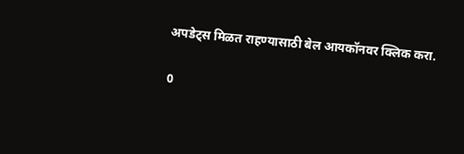अपडेट्स मिळत राहण्यासाठी बेल आयकॉनवर क्लिक करा.

0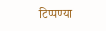टिप्पण्या